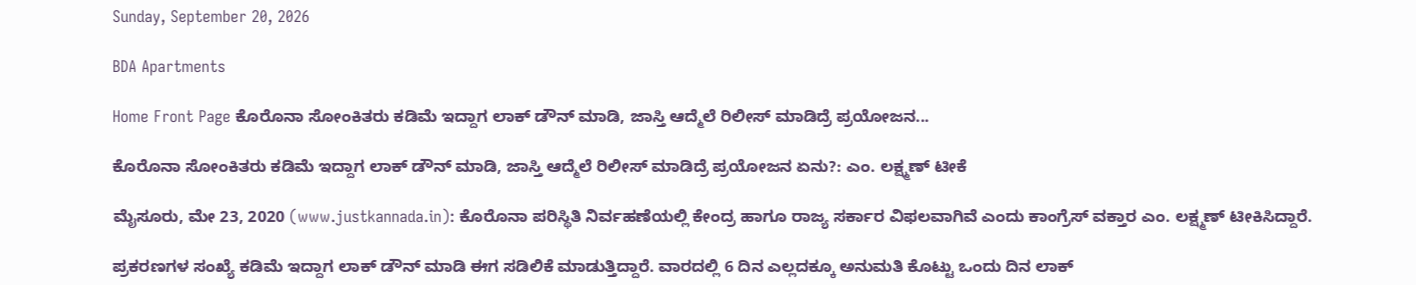Sunday, September 20, 2026

BDA Apartments

Home Front Page ಕೊರೊನಾ ಸೋಂಕಿತರು ಕಡಿಮೆ ಇದ್ದಾಗ ಲಾಕ್ ಡೌನ್ ಮಾಡಿ, ಜಾಸ್ತಿ ಆದ್ಮೆಲೆ ರಿಲೀಸ್ ಮಾಡಿದ್ರೆ ಪ್ರಯೋಜನ...

ಕೊರೊನಾ ಸೋಂಕಿತರು ಕಡಿಮೆ ಇದ್ದಾಗ ಲಾಕ್ ಡೌನ್ ಮಾಡಿ, ಜಾಸ್ತಿ ಆದ್ಮೆಲೆ ರಿಲೀಸ್ ಮಾಡಿದ್ರೆ ಪ್ರಯೋಜನ ಏನು?: ಎಂ. ಲಕ್ಷ್ಮಣ್ ಟೀಕೆ

ಮೈಸೂರು, ಮೇ 23, 2020 (www.justkannada.in): ಕೊರೊನಾ ಪರಿಸ್ಥಿತಿ ನಿರ್ವಹಣೆಯಲ್ಲಿ ಕೇಂದ್ರ ಹಾಗೂ ರಾಜ್ಯ ಸರ್ಕಾರ ವಿಫಲವಾಗಿವೆ ಎಂದು ಕಾಂಗ್ರೆಸ್ ವಕ್ತಾರ ಎಂ. ಲಕ್ಷ್ಮಣ್ ಟೀಕಿಸಿದ್ದಾರೆ.

ಪ್ರಕರಣಗಳ ಸಂಖ್ಯೆ ಕಡಿಮೆ ಇದ್ದಾಗ ಲಾಕ್ ಡೌನ್ ಮಾಡಿ ಈಗ ಸಡಿಲಿಕೆ ಮಾಡುತ್ತಿದ್ದಾರೆ. ವಾರದಲ್ಲಿ 6 ದಿನ ಎಲ್ಲದಕ್ಕೂ ಅನುಮತಿ ಕೊಟ್ಟು ಒಂದು ದಿನ ಲಾಕ್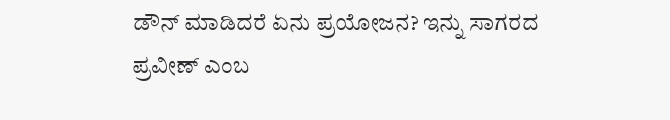ಡೌನ್ ಮಾಡಿದರೆ ಏನು ಪ್ರಯೋಜನ? ಇನ್ನು ಸಾಗರದ ಪ್ರವೀಣ್ ಎಂಬ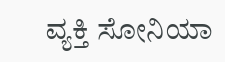ವ್ಯಕ್ತಿ ಸೋನಿಯಾ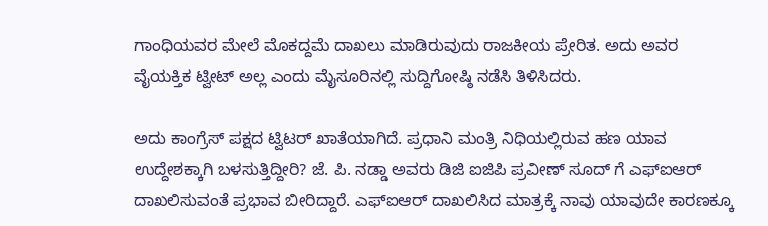ಗಾಂಧಿಯವರ ಮೇಲೆ ಮೊಕದ್ದಮೆ ದಾಖಲು ಮಾಡಿರುವುದು ರಾಜಕೀಯ ಪ್ರೇರಿತ. ಅದು ಅವರ ವೈಯಕ್ತಿಕ ಟ್ವೀಟ್ ಅಲ್ಲ ಎಂದು ಮೈಸೂರಿನಲ್ಲಿ ಸುದ್ದಿಗೋಷ್ಠಿ ನಡೆಸಿ ತಿಳಿಸಿದರು.

ಅದು ಕಾಂಗ್ರೆಸ್ ಪಕ್ಷದ ಟ್ವಿಟರ್ ಖಾತೆಯಾಗಿದೆ. ಪ್ರಧಾನಿ ಮಂತ್ರಿ ನಿಧಿಯಲ್ಲಿರುವ ಹಣ ಯಾವ ಉದ್ದೇಶಕ್ಕಾಗಿ ಬಳಸುತ್ತಿದ್ದೀರಿ? ಜೆ. ಪಿ. ನಡ್ಡಾ ಅವರು ಡಿಜಿ ಐಜಿಪಿ ಪ್ರವೀಣ್ ಸೂದ್ ಗೆ ಎಫ್ಐಆರ್ ದಾಖಲಿಸುವಂತೆ ಪ್ರಭಾವ ಬೀರಿದ್ದಾರೆ. ಎಫ್ಐಆರ್ ದಾಖಲಿಸಿದ ಮಾತ್ರಕ್ಕೆ ನಾವು ಯಾವುದೇ ಕಾರಣಕ್ಕೂ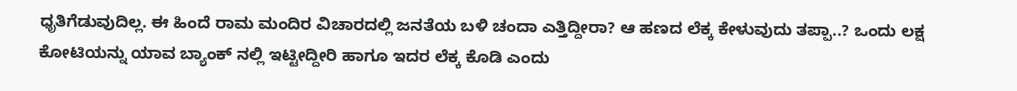ಧೃತಿಗೆಡುವುದಿಲ್ಲ. ಈ ಹಿಂದೆ ರಾಮ ಮಂದಿರ ವಿಚಾರದಲ್ಲಿ ಜನತೆಯ ಬಳಿ ಚಂದಾ ಎತ್ತಿದ್ದೀರಾ? ಆ ಹಣದ ಲೆಕ್ಕ ಕೇಳುವುದು ತಪ್ಪಾ..? ಒಂದು ಲಕ್ಷ ಕೋಟಿಯನ್ನು ಯಾವ ಬ್ಯಾಂಕ್ ನಲ್ಲಿ ಇಟ್ಟೀದ್ದೀರಿ ಹಾಗೂ ಇದರ ಲೆಕ್ಕ ಕೊಡಿ ಎಂದು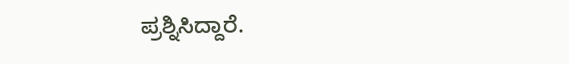ಪ್ರಶ್ನಿಸಿದ್ದಾರೆ.